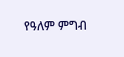የዓለም ምግብ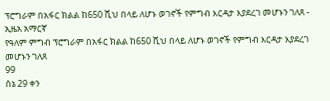ፕሮግራም በአፋር ክልል ከ650 ሺህ በላይ ለሆኑ ወገኖች የምግብ እርዳታ እያደረገ መሆኑን ገለጸ - ኢዜአ አማርኛ
የዓለም ምግብ ፕሮግራም በአፋር ክልል ከ650 ሺህ በላይ ለሆኑ ወገኖች የምግብ እርዳታ እያደረገ መሆኑን ገለጸ
99
ሰኔ 29 ቀን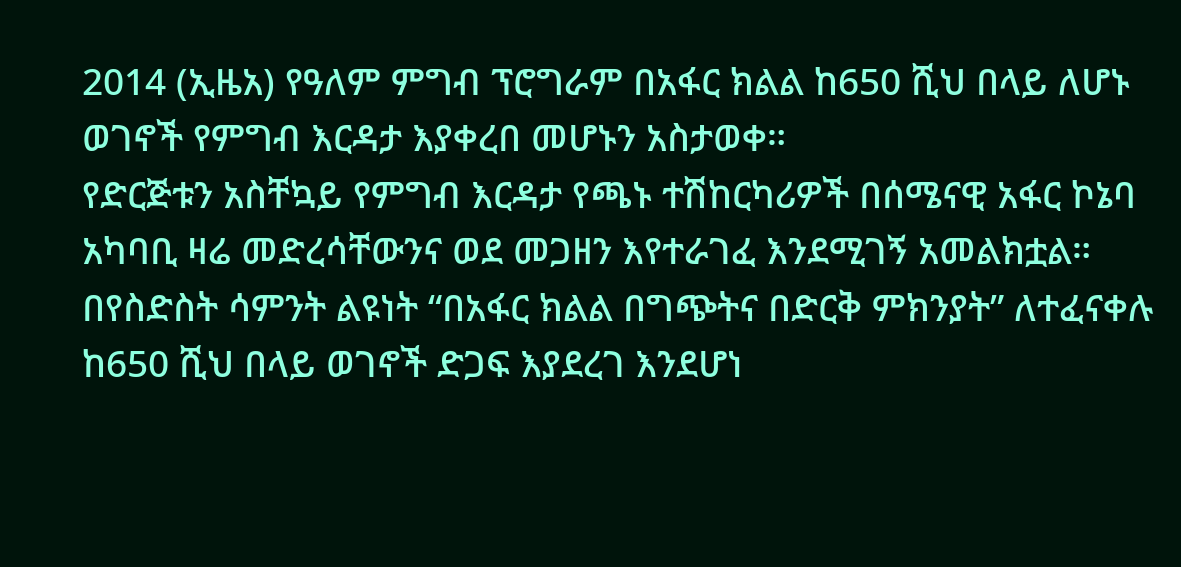2014 (ኢዜአ) የዓለም ምግብ ፕሮግራም በአፋር ክልል ከ650 ሺህ በላይ ለሆኑ ወገኖች የምግብ እርዳታ እያቀረበ መሆኑን አስታወቀ።
የድርጅቱን አስቸኳይ የምግብ እርዳታ የጫኑ ተሽከርካሪዎች በሰሜናዊ አፋር ኮኔባ አካባቢ ዛሬ መድረሳቸውንና ወደ መጋዘን እየተራገፈ እንደሚገኝ አመልክቷል።
በየስድስት ሳምንት ልዩነት “በአፋር ክልል በግጭትና በድርቅ ምክንያት” ለተፈናቀሉ ከ650 ሺህ በላይ ወገኖች ድጋፍ እያደረገ እንደሆነ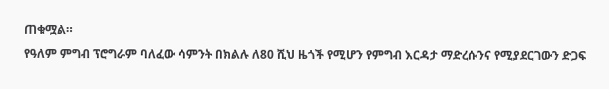ጠቁሟል።
የዓለም ምግብ ፕሮግራም ባለፈው ሳምንት በክልሉ ለ80 ሺህ ዜጎች የሚሆን የምግብ እርዳታ ማድረሱንና የሚያደርገውን ድጋፍ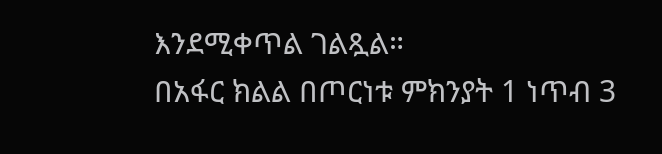እንደሚቀጥል ገልጿል።
በአፋር ክልል በጦርነቱ ምክንያት 1 ነጥብ 3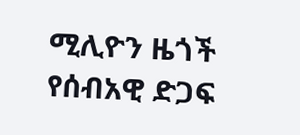ሚሊዮን ዜጎች የሰብአዊ ድጋፍ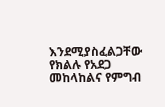እንደሚያስፈልጋቸው የክልሉ የአደጋ መከላከልና የምግብ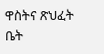ዋስትና ጽህፈት ቤት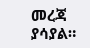መረጃ ያሳያል።